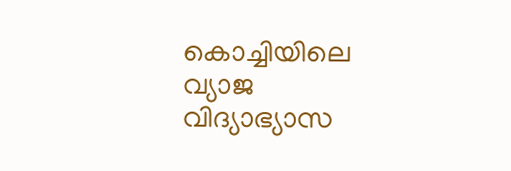കൊച്ചിയിലെ വ്യാജ വിദ്യാഭ്യാസ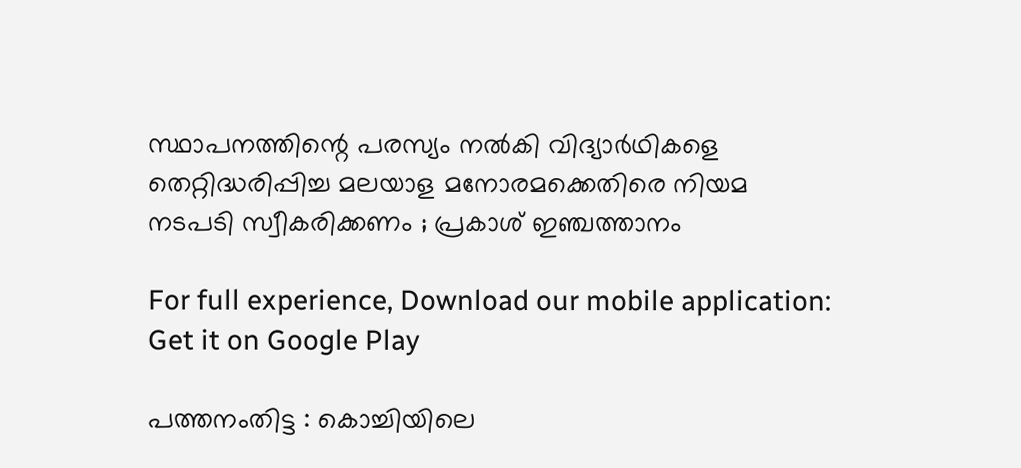സ്ഥാപനത്തിന്റെ പരസ്യം നല്‍കി വിദ്യാര്‍ഥികളെ തെറ്റിദ്ധരിപ്പിച്ച മലയാള മനോരമക്കെതിരെ നിയമ നടപടി സ്വീകരിക്കണം ; പ്രകാശ് ഇഞ്ചത്താനം

For full experience, Download our mobile application:
Get it on Google Play

പത്തനംതിട്ട : കൊച്ചിയിലെ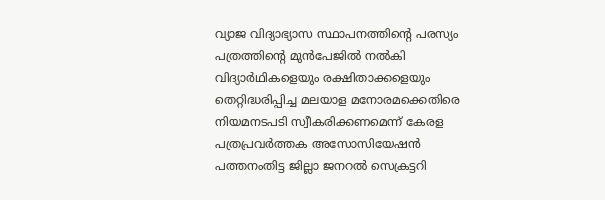വ്യാജ വിദ്യാഭ്യാസ സ്ഥാപനത്തിന്റെ പരസ്യം പത്രത്തിന്റെ മുന്‍പേജില്‍ നല്‍കി വിദ്യാര്‍ഥികളെയും രക്ഷിതാക്കളെയും  തെറ്റിദ്ധരിപ്പിച്ച മലയാള മനോരമക്കെതിരെ നിയമനടപടി സ്വീകരിക്കണമെന്ന് കേരള പത്രപ്രവര്‍ത്തക അസോസിയേഷന്‍ പത്തനംതിട്ട ജില്ലാ ജനറല്‍ സെക്രട്ടറി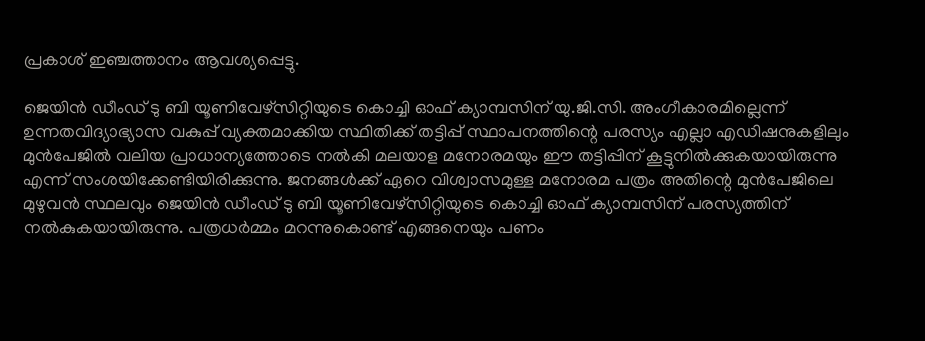പ്രകാശ് ഇഞ്ചത്താനം ആവശ്യപ്പെട്ടു.

ജെയിന്‍ ഡീംഡ് ടു ബി യൂണിവേഴ്‌സിറ്റിയുടെ കൊച്ചി ഓഫ് ക്യാമ്പസിന് യു.ജി.സി. അംഗീകാരമില്ലെന്ന് ഉന്നതവിദ്യാഭ്യാസ വകുപ്പ് വ്യക്തമാക്കിയ സ്ഥിതിക്ക് തട്ടിപ്പ് സ്ഥാപനത്തിന്റെ പരസ്യം എല്ലാ എഡിഷനുകളിലും മുന്‍പേജില്‍ വലിയ പ്രാധാന്യത്തോടെ നല്‍കി മലയാള മനോരമയും ഈ തട്ടിപ്പിന് കൂട്ടുനില്‍ക്കുകയായിരുന്നു എന്ന് സംശയിക്കേണ്ടിയിരിക്കുന്നു. ജനങ്ങള്‍ക്ക്‌ ഏറെ വിശ്വാസമുള്ള മനോരമ പത്രം അതിന്റെ മുന്‍പേജിലെ മുഴുവന്‍ സ്ഥലവും ജെയിന്‍ ഡീംഡ് ടു ബി യൂണിവേഴ്‌സിറ്റിയുടെ കൊച്ചി ഓഫ് ക്യാമ്പസിന് പരസ്യത്തിന് നല്‍കുകയായിരുന്നു. പത്രധര്‍മ്മം മറന്നുകൊണ്ട് എങ്ങനെയും പണം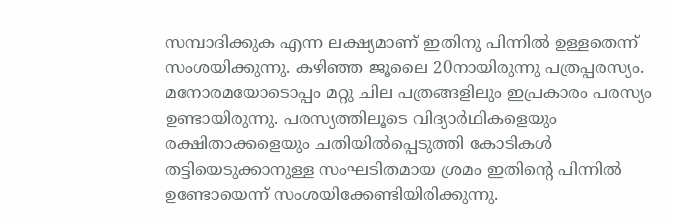സമ്പാദിക്കുക എന്ന ലക്ഷ്യമാണ്‌ ഇതിനു പിന്നില്‍ ഉള്ളതെന്ന് സംശയിക്കുന്നു. കഴിഞ്ഞ ജൂലൈ 20നായിരുന്നു പത്രപ്പരസ്യം. മനോരമയോടൊപ്പം മറ്റു ചില പത്രങ്ങളിലും ഇപ്രകാരം പരസ്യം ഉണ്ടായിരുന്നു. പരസ്യത്തിലൂടെ വിദ്യാര്‍ഥികളെയും രക്ഷിതാക്കളെയും ചതിയില്‍പ്പെടുത്തി കോടികള്‍ തട്ടിയെടുക്കാനുള്ള സംഘടിതമായ ശ്രമം ഇതിന്റെ പിന്നില്‍ ഉണ്ടോയെന്ന് സംശയിക്കേണ്ടിയിരിക്കുന്നു.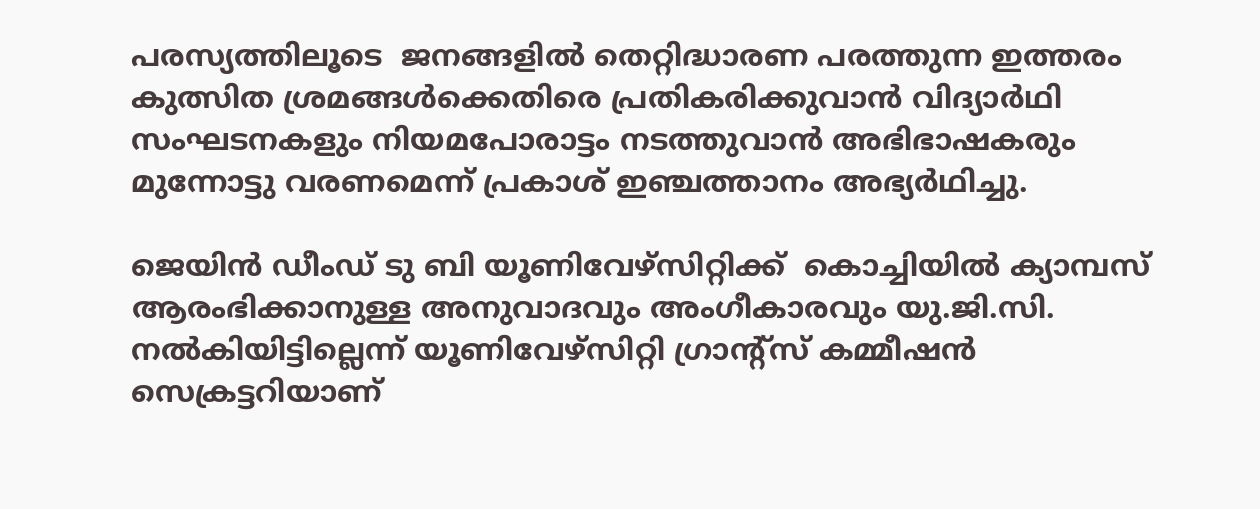പരസ്യത്തിലൂടെ  ജനങ്ങളില്‍ തെറ്റിദ്ധാരണ പരത്തുന്ന ഇത്തരം കുത്സിത ശ്രമങ്ങള്‍ക്കെതിരെ പ്രതികരിക്കുവാന്‍ വിദ്യാര്‍ഥി സംഘടനകളും നിയമപോരാട്ടം നടത്തുവാന്‍ അഭിഭാഷകരും മുന്നോട്ടു വരണമെന്ന് പ്രകാശ് ഇഞ്ചത്താനം അഭ്യര്‍ഥിച്ചു.

ജെയിന്‍ ഡീംഡ് ടു ബി യൂണിവേഴ്‌സിറ്റിക്ക്  കൊച്ചിയില്‍ ക്യാമ്പസ് ആരംഭിക്കാനുള്ള അനുവാദവും അംഗീകാരവും യു.ജി.സി. നല്‍കിയിട്ടില്ലെന്ന് യൂണിവേഴ്‌സിറ്റി ഗ്രാന്റ്‌സ് കമ്മീഷന്‍ സെക്രട്ടറിയാണ്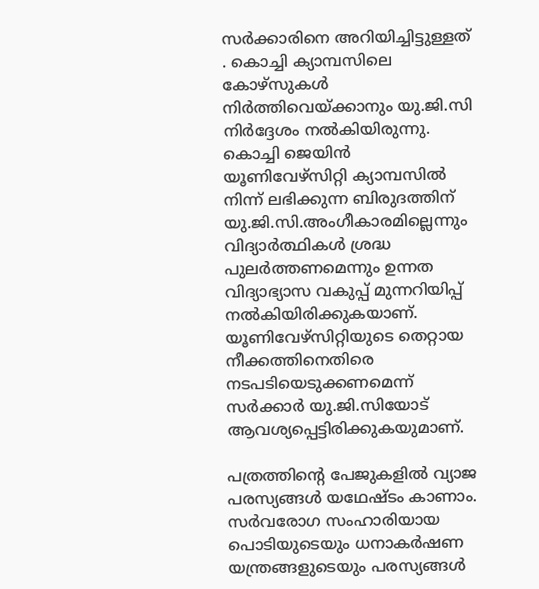സര്‍ക്കാരിനെ അറിയിച്ചിട്ടുള്ളത് . കൊച്ചി ക്യാമ്പസിലെ കോഴ്‌സുകള്‍ നിര്‍ത്തിവെയ്ക്കാനും യു.ജി.സി നിര്‍ദ്ദേശം നല്‍കിയിരുന്നു. കൊച്ചി ജെയിന്‍ യൂണിവേഴ്‌സിറ്റി ക്യാമ്പസില്‍ നിന്ന് ലഭിക്കുന്ന ബിരുദത്തിന് യു.ജി.സി.അംഗീകാരമില്ലെന്നും വിദ്യാര്‍ത്ഥികള്‍ ശ്രദ്ധ പുലര്‍ത്തണമെന്നും ഉന്നത വിദ്യാഭ്യാസ വകുപ്പ് മുന്നറിയിപ്പ് നല്‍കിയിരിക്കുകയാണ്. യൂണിവേഴ്‌സിറ്റിയുടെ തെറ്റായ നീക്കത്തിനെതിരെ നടപടിയെടുക്കണമെന്ന് സര്‍ക്കാര്‍ യു.ജി.സിയോട് ആവശ്യപ്പെട്ടിരിക്കുകയുമാണ്.

പത്രത്തിന്റെ പേജുകളില്‍ വ്യാജ പരസ്യങ്ങള്‍ യഥേഷ്ടം കാണാം. സര്‍വരോഗ സംഹാരിയായ പൊടിയുടെയും ധനാകര്‍ഷണ യന്ത്രങ്ങളുടെയും പരസ്യങ്ങള്‍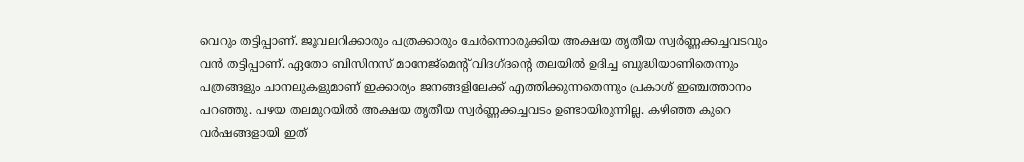വെറും തട്ടിപ്പാണ്. ജൂവലറിക്കാരും പത്രക്കാരും ചേര്‍ന്നൊരുക്കിയ അക്ഷയ തൃതീയ സ്വര്‍ണ്ണക്കച്ചവടവും വന്‍ തട്ടിപ്പാണ്. ഏതോ ബിസിനസ് മാനേജ്മെന്റ് വിദഗ്ദന്റെ തലയില്‍ ഉദിച്ച ബുദ്ധിയാണിതെന്നും പത്രങ്ങളും ചാനലുകളുമാണ് ഇക്കാര്യം ജനങ്ങളിലേക്ക് എത്തിക്കുന്നതെന്നും പ്രകാശ് ഇഞ്ചത്താനം പറഞ്ഞു. പഴയ തലമുറയില്‍ അക്ഷയ തൃതീയ സ്വര്‍ണ്ണക്കച്ചവടം ഉണ്ടായിരുന്നില്ല. കഴിഞ്ഞ കുറെ വര്‍ഷങ്ങളായി ഇത്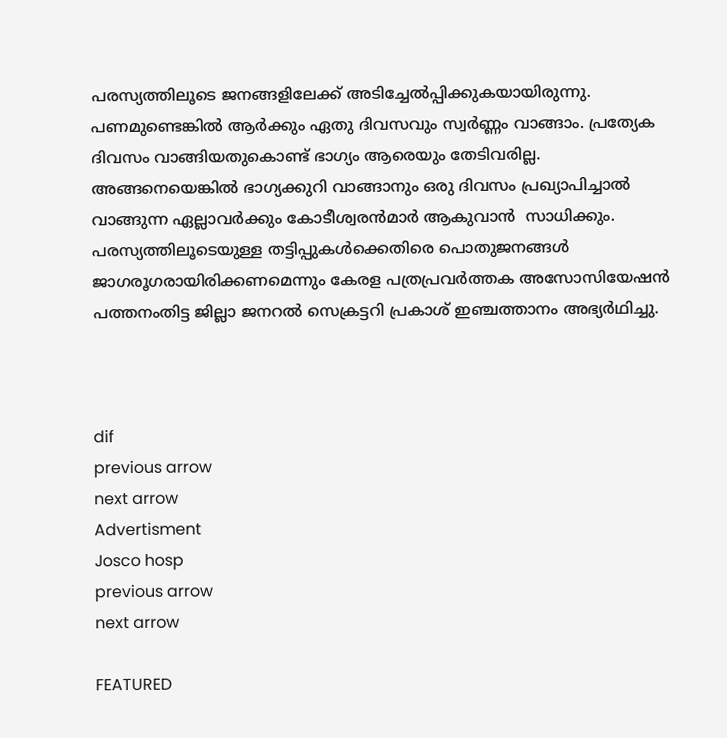പരസ്യത്തിലൂടെ ജനങ്ങളിലേക്ക് അടിച്ചേല്‍പ്പിക്കുകയായിരുന്നു. പണമുണ്ടെങ്കില്‍ ആര്‍ക്കും ഏതു ദിവസവും സ്വര്‍ണ്ണം വാങ്ങാം. പ്രത്യേക ദിവസം വാങ്ങിയതുകൊണ്ട് ഭാഗ്യം ആരെയും തേടിവരില്ല. അങ്ങനെയെങ്കില്‍ ഭാഗ്യക്കുറി വാങ്ങാനും ഒരു ദിവസം പ്രഖ്യാപിച്ചാല്‍ വാങ്ങുന്ന ഏല്ലാവര്‍ക്കും കോടീശ്വരന്‍മാര്‍ ആകുവാന്‍  സാധിക്കും. പരസ്യത്തിലൂടെയുള്ള തട്ടിപ്പുകള്‍ക്കെതിരെ പൊതുജനങ്ങള്‍ ജാഗരൂഗരായിരിക്കണമെന്നും കേരള പത്രപ്രവര്‍ത്തക അസോസിയേഷന്‍ പത്തനംതിട്ട ജില്ലാ ജനറല്‍ സെക്രട്ടറി പ്രകാശ് ഇഞ്ചത്താനം അഭ്യര്‍ഥിച്ചു.



dif
previous arrow
next arrow
Advertisment
Josco hosp
previous arrow
next arrow

FEATURED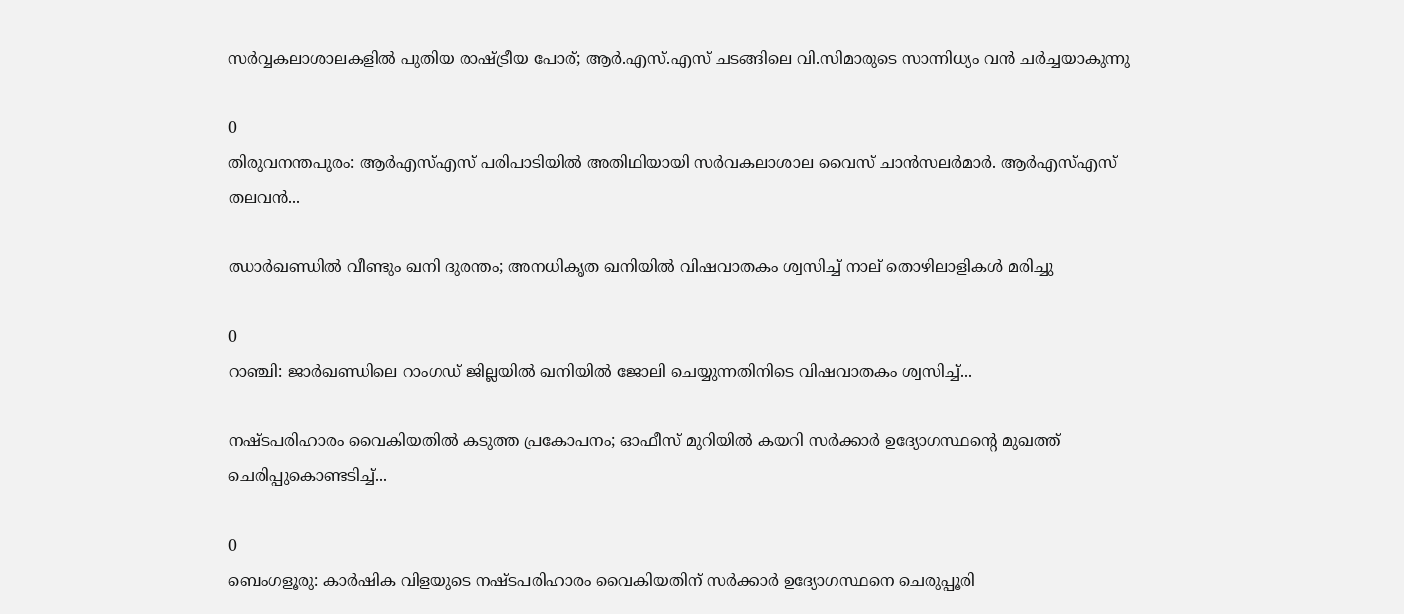സർവ്വകലാശാലകളിൽ പുതിയ രാഷ്ട്രീയ പോര്; ആർ.എസ്.എസ് ചടങ്ങിലെ വി.സിമാരുടെ സാന്നിധ്യം വൻ ചർച്ചയാകുന്നു

0
തിരുവനന്തപുരം: ആർഎസ്എസ് പരിപാടിയിൽ അതിഥിയായി സർവകലാശാല വൈസ് ചാൻസലർമാർ. ആർഎസ്എസ് തലവൻ...

ഝാർഖണ്ഡിൽ വീണ്ടും ഖനി ദുരന്തം; അനധികൃത ഖനിയിൽ വിഷവാതകം ശ്വസിച്ച് നാല് തൊഴിലാളികൾ മരിച്ചു

0
റാഞ്ചി: ജാര്‍ഖണ്ഡിലെ റാംഗഡ് ജില്ലയിൽ ഖനിയില്‍ ജോലി ചെയ്യുന്നതിനിടെ വിഷവാതകം ശ്വസിച്ച്...

നഷ്ടപരിഹാരം വൈകിയതിൽ കടുത്ത പ്രകോപനം; ഓഫീസ് മുറിയിൽ കയറി സർക്കാർ ഉദ്യോഗസ്ഥന്റെ മുഖത്ത് ചെരിപ്പുകൊണ്ടടിച്ച്...

0
ബെംഗളൂരു: കാർഷിക വിളയുടെ നഷ്ടപരിഹാരം വൈകിയതിന് സര്‍ക്കാര്‍ ഉദ്യോഗസ്ഥനെ ചെരുപ്പൂരി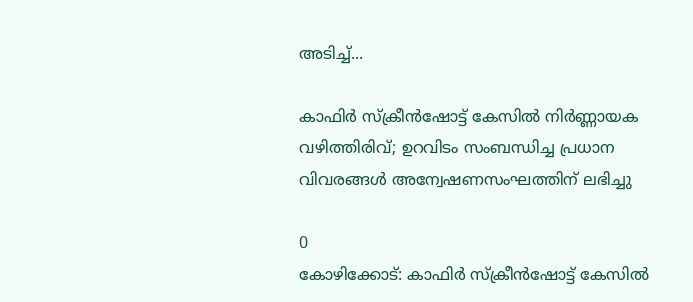അടിച്ച്...

കാഫിർ സ്ക്രീൻഷോട്ട് കേസിൽ നിർണ്ണായക വഴിത്തിരിവ്; ഉറവിടം സംബന്ധിച്ച പ്രധാന വിവരങ്ങൾ അന്വേഷണസംഘത്തിന് ലഭിച്ചു

0
കോഴിക്കോട്: കാഫിര്‍ സ്‌ക്രീന്‍ഷോട്ട് കേസില്‍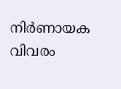നിര്‍ണായക വിവരം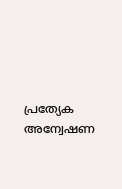പ്രത്യേക അന്വേഷണ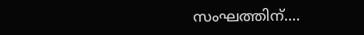സംഘത്തിന്....